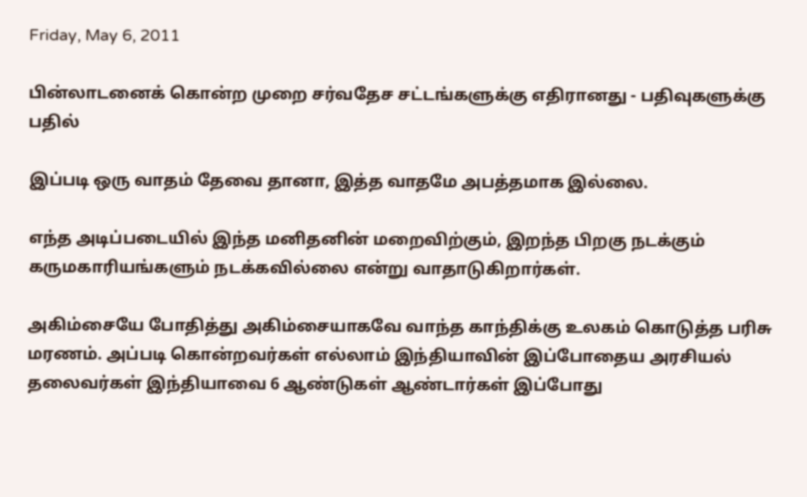Friday, May 6, 2011

பின்லாடனைக் கொன்ற முறை சர்வதேச சட்டங்களுக்கு எதிரானது - பதிவுகளுக்கு பதில்

இப்படி ஒரு வாதம் தேவை தானா, இத்த வாதமே அபத்தமாக இல்லை.

எந்த அடிப்படையில் இந்த மனிதனின் மறைவிற்கும், இறந்த பிறகு நடக்கும் கருமகாரியங்களும் நடக்கவில்லை என்று வாதாடுகிறார்கள்.

அகிம்சையே போதித்து அகிம்சையாகவே வாந்த காந்திக்கு உலகம் கொடுத்த பரிசு மரணம். அப்படி கொன்றவர்கள் எல்லாம் இந்தியாவின் இப்போதைய அரசியல் தலைவர்கள் இந்தியாவை 6 ஆண்டுகள் ஆண்டார்கள் இப்போது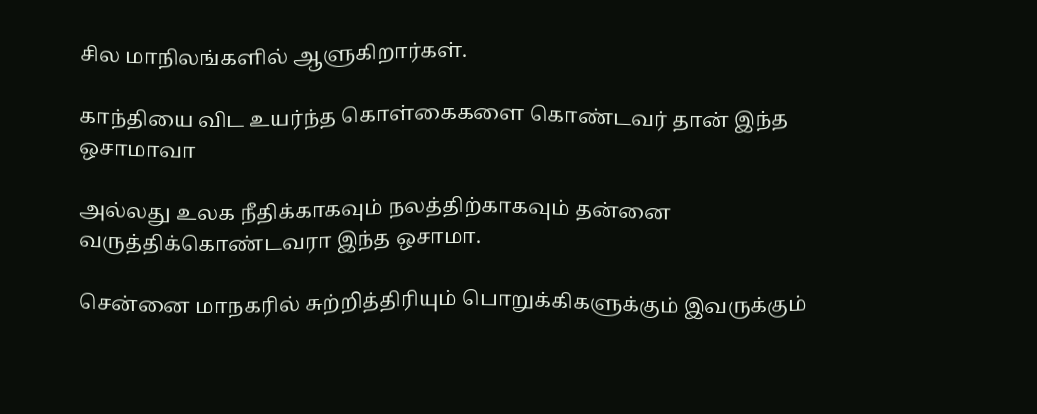சில மாநிலங்களில் ஆளுகிறார்கள்.

காந்தியை விட உயர்ந்த கொள்கைகளை கொண்டவர் தான் இந்த ஒசாமாவா

அல்லது உலக நீதிக்காகவும் நலத்திற்காகவும் தன்னை வருத்திக்கொண்டவரா இந்த ஒசாமா.

சென்னை மாநகரில் சுற்றித்திரியும் பொறுக்கிகளுக்கும் இவருக்கும்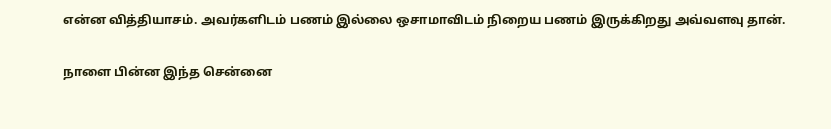என்ன வித்தியாசம். அவர்களிடம் பணம் இல்லை ஒசாமாவிடம் நிறைய பணம் இருக்கிறது அவ்வளவு தான்.

நாளை பின்ன இந்த சென்னை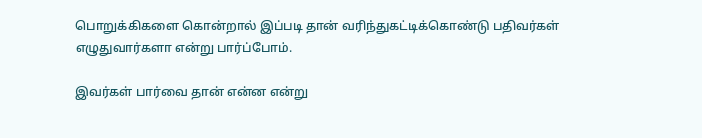பொறுக்கிகளை கொன்றால் இப்படி தான் வரிந்துகட்டிக்கொண்டு பதிவர்கள் எழுதுவார்களா என்று பார்ப்போம்.

இவர்கள் பார்வை தான் என்ன என்று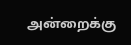அன்றைக்கு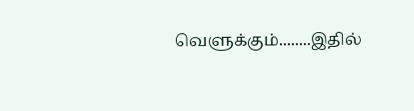வெளுக்கும்........இதில்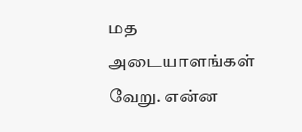மத அடையாளங்கள் வேறு. என்ன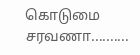கொடுமை சரவணா..........